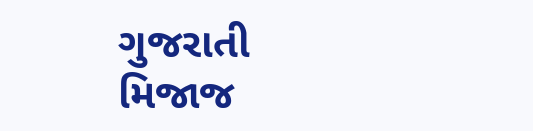ગુજરાતી મિજાજ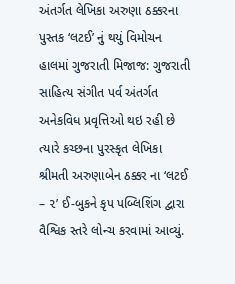અંતર્ગત લેખિકા અરુણા ઠક્કરના પુસ્તક ‘લટઈ’ નું થયું વિમોચન
હાલમાં ગુજરાતી મિજાજ: ગુજરાતી સાહિત્ય સંગીત પર્વ અંતર્ગત અનેકવિધ પ્રવૃત્તિઓ થઇ રહી છે ત્યારે કચ્છના પુરસ્કૃત લેખિકા શ્રીમતી અરુણાબેન ઠક્કર ના ‘લટઈ – ૨’ ઈ-બુકને કૃપ પબ્લિશિંગ દ્વારા વૈશ્વિક સ્તરે લોન્ચ કરવામાં આવ્યું.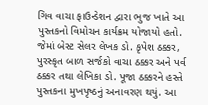ગિવ વાચા ફાઉન્ડેશન દ્વારા ભુજ ખાતે આ પુસ્તકનો વિમોચન કાર્યક્રમ યોજાયો હતો. જેમાં બેસ્ટ સેલર લેખક ડો. કૃપેશ ઠક્કર, પુરસ્કૃત બાળ સર્જકો વાચા ઠક્કર અને પર્વ ઠક્કર તથા લેખિકા ડો. પૂજા ઠક્કરને હસ્તે પુસ્તકના મુખપૃષ્ઠનું અનાવરણ થયું. આ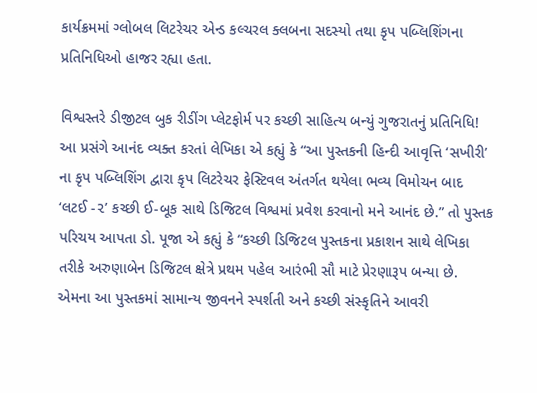કાર્યક્રમમાં ગ્લોબલ લિટરેચર એન્ડ કલ્ચરલ ક્લબના સદસ્યો તથા કૃપ પબ્લિશિંગના પ્રતિનિધિઓ હાજર રહ્યા હતા.

વિશ્વસ્તરે ડીજીટલ બુક રીડીંગ પ્લેટફોર્મ પર કચ્છી સાહિત્ય બન્યું ગુજરાતનું પ્રતિનિધિ!
આ પ્રસંગે આનંદ વ્યક્ત કરતાં લેખિકા એ કહ્યું કે “આ પુસ્તકની હિન્દી આવૃત્તિ ‘સખીરી’ ના કૃપ પબ્લિશિંગ દ્વારા કૃપ લિટરેચર ફેસ્ટિવલ અંતર્ગત થયેલા ભવ્ય વિમોચન બાદ ‘લટઈ -૨’ કચ્છી ઈ-બૂક સાથે ડિજિટલ વિશ્વમાં પ્રવેશ કરવાનો મને આનંદ છે.” તો પુસ્તક પરિચય આપતા ડો. પૂજા એ કહ્યું કે “કચ્છી ડિજિટલ પુસ્તકના પ્રકાશન સાથે લેખિકા તરીકે અરુણાબેન ડિજિટલ ક્ષેત્રે પ્રથમ પહેલ આરંભી સૌ માટે પ્રેરણારૂપ બન્યા છે. એમના આ પુસ્તકમાં સામાન્ય જીવનને સ્પર્શતી અને કચ્છી સંસ્કૃતિને આવરી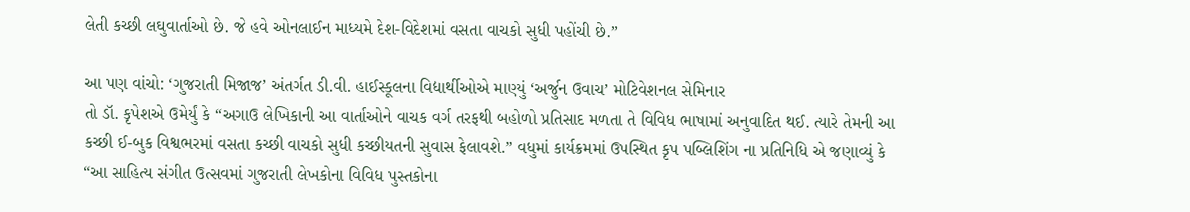લેતી કચ્છી લઘુવાર્તાઓ છે. જે હવે ઓનલાઈન માધ્યમે દેશ-વિદેશમાં વસતા વાચકો સુધી પહોંચી છે.”

આ પણ વાંચો: ‘ગુજરાતી મિજાજ’ અંતર્ગત ડી.વી. હાઈસ્કૂલના વિદ્યાર્થીઓએ માણ્યું ‘અર્જુન ઉવાચ’ મોટિવેશનલ સેમિનાર
તો ડૉ. કૃપેશએ ઉમેર્યું કે “અગાઉ લેખિકાની આ વાર્તાઓને વાચક વર્ગ તરફથી બહોળો પ્રતિસાદ મળતા તે વિવિધ ભાષામાં અનુવાદિત થઈ. ત્યારે તેમની આ કચ્છી ઈ-બુક વિશ્વભરમાં વસતા કચ્છી વાચકો સુધી કચ્છીયતની સુવાસ ફેલાવશે.” વધુમાં કાર્યક્રમમાં ઉપસ્થિત કૃપ પબ્લિશિંગ ના પ્રતિનિધિ એ જણાવ્યું કે “આ સાહિત્ય સંગીત ઉત્સવમાં ગુજરાતી લેખકોના વિવિધ પુસ્તકોના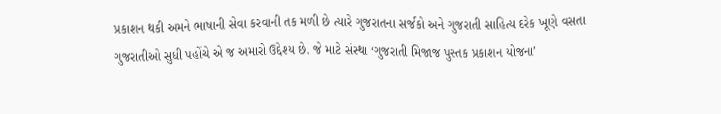પ્રકાશન થકી અમને ભાષાની સેવા કરવાની તક મળી છે ત્યારે ગુજરાતના સર્જકો અને ગુજરાતી સાહિત્ય દરેક ખૂણે વસતા ગુજરાતીઓ સુધી પહોંચે એ જ અમારો ઉદ્દેશ્ય છે. જે માટે સંસ્થા ‘ગુજરાતી મિજાજ પુસ્તક પ્રકાશન યોજના’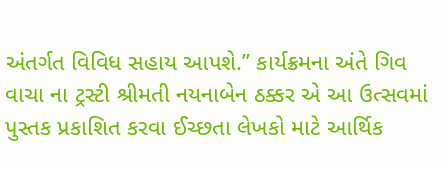અંતર્ગત વિવિધ સહાય આપશે.” કાર્યક્રમના અંતે ગિવ વાચા ના ટ્રસ્ટી શ્રીમતી નયનાબેન ઠક્કર એ આ ઉત્સવમાં પુસ્તક પ્રકાશિત કરવા ઈચ્છતા લેખકો માટે આર્થિક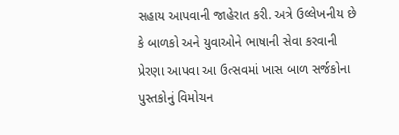સહાય આપવાની જાહેરાત કરી. અત્રે ઉલ્લેખનીય છે કે બાળકો અને યુવાઓને ભાષાની સેવા કરવાની પ્રેરણા આપવા આ ઉત્સવમાં ખાસ બાળ સર્જકોના પુસ્તકોનું વિમોચન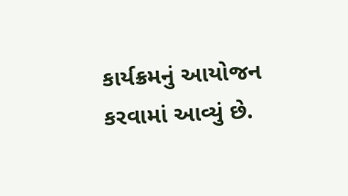કાર્યક્રમનું આયોજન કરવામાં આવ્યું છે.